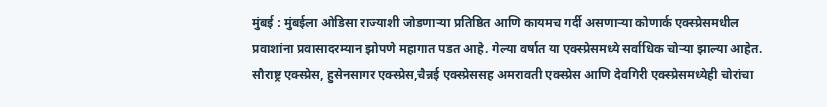मुंबई : मुंबईला ओडिसा राज्याशी जोडणाऱ्या प्रतिष्ठित आणि कायमच गर्दी असणाऱ्या कोणार्क एक्स्प्रेसमधील प्रवाशांना प्रवासादरम्यान झोपणे महागात पडत आहे. गेल्या वर्षात या एक्स्प्रेसमध्ये सर्वाधिक चोऱ्या झाल्या आहेत. सौराष्ट्र एक्स्प्रेस, हुसेनसागर एक्स्प्रेस,चैन्नई एक्स्प्रेससह अमरावती एक्स्प्रेस आणि देवगिरी एक्स्प्रेसमध्येही चोरांचा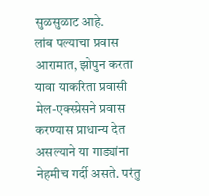सुळसुळाट आहे.
लांब पल्याचा प्रवास आरामात, झोपुन करता यावा याकरिता प्रवासी मेल-एक्स्प्रेसने प्रवास करण्यास प्राधान्य देत असल्याने या गाड्यांना नेहमीच गर्दी असते. परंतु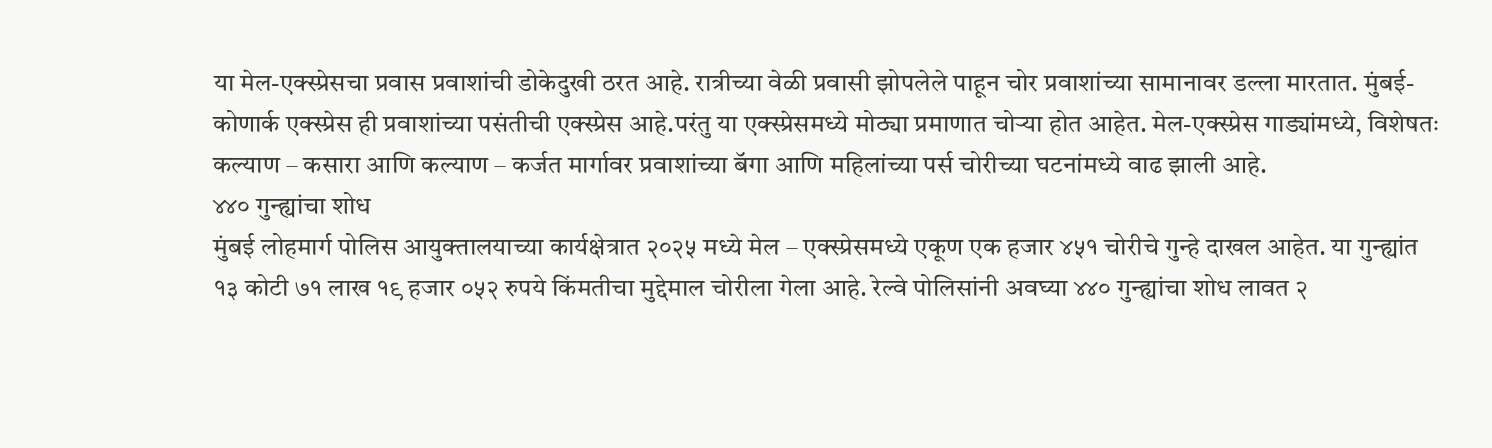या मेल-एक्स्प्रेसचा प्रवास प्रवाशांची डोकेदुखी ठरत आहे. रात्रीच्या वेळी प्रवासी झोपलेले पाहून चोर प्रवाशांच्या सामानावर डल्ला मारतात. मुंबई-कोणार्क एक्स्प्रेस ही प्रवाशांच्या पसंतीची एक्स्प्रेस आहे.परंतु या एक्स्प्रेसमध्ये मोठ्या प्रमाणात चोऱ्या होत आहेत. मेल-एक्स्प्रेस गाड्यांमध्ये, विशेषतः कल्याण – कसारा आणि कल्याण – कर्जत मार्गावर प्रवाशांच्या बॅगा आणि महिलांच्या पर्स चोरीच्या घटनांमध्ये वाढ झाली आहे.
४४० गुन्ह्यांचा शोध
मुंबई लोहमार्ग पोलिस आयुक्तालयाच्या कार्यक्षेत्रात २०२५ मध्ये मेल – एक्स्प्रेसमध्ये एकूण एक हजार ४५१ चोरीचे गुन्हे दाखल आहेत. या गुन्ह्यांत १३ कोटी ७१ लाख १९ हजार ०५२ रुपये किंमतीचा मुद्देमाल चोरीला गेला आहे. रेल्वे पोलिसांनी अवघ्या ४४० गुन्ह्यांचा शोध लावत २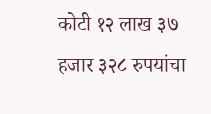कोटी १२ लाख ३७ हजार ३२८ रुपयांचा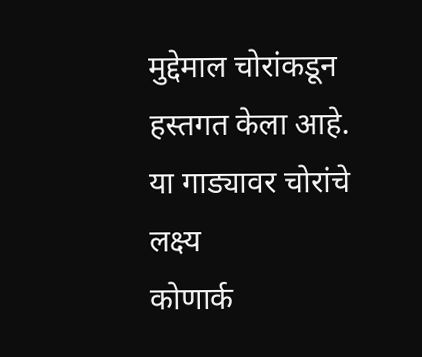मुद्देमाल चोरांकडून हस्तगत केला आहे.
या गाड्यावर चोरांचे लक्ष्य
कोणार्क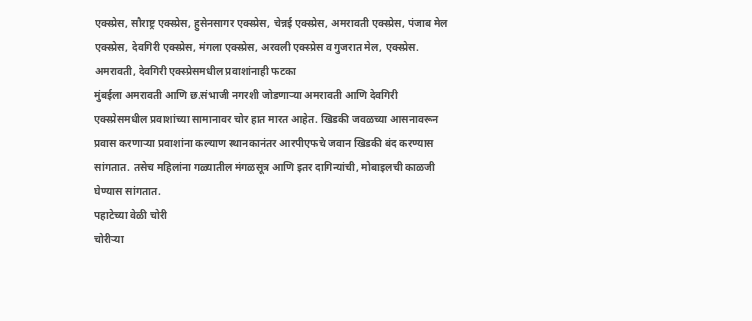एक्स्प्रेस, सौराष्ट्र एक्स्प्रेस, हुसेनसागर एक्स्प्रेस, चेन्नई एक्स्प्रेस, अमरावती एक्स्प्रेस, पंजाब मेल एक्स्प्रेस, देवगिरी एक्स्प्रेस, मंगला एक्स्प्रेस, अरवली एक्स्प्रेस व गुजरात मेल, एक्स्प्रेस.
अमरावती, देवगिरी एक्स्प्रेसमधील प्रवाशांनाही फटका
मुंबईला अमरावती आणि छ.संभाजी नगरशी जोडणाऱ्या अमरावती आणि देवगिरी एक्स्प्रेसमधील प्रवाशांच्या सामानावर चोर हात मारत आहेत. खिडकी जवळच्या आसनावरून प्रवास करणाऱ्या प्रवाशांना कल्याण स्थानकानंतर आरपीएफचे जवान खिडकी बंद करण्यास सांगतात. तसेच महिलांना गळ्यातील मंगळसूत्र आणि इतर दागिन्यांची, मोबाइलची काळजी घेण्यास सांगतात.
पहाटेच्या वेळी चोरी
चोरीऱ्या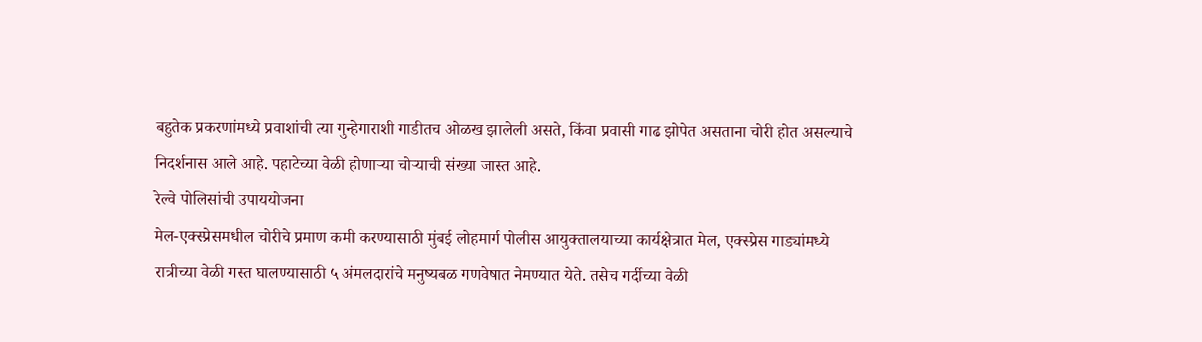बहुतेक प्रकरणांमध्ये प्रवाशांची त्या गुन्हेगाराशी गाडीतच ओळख झालेली असते, किंवा प्रवासी गाढ झोपेत असताना चोरी होत असल्याचे निदर्शनास आले आहे. पहाटेच्या वेळी होणाऱ्या चोऱ्याची संख्या जास्त आहे.
रेल्वे पोलिसांची उपाययोजना
मेल-एक्स्प्रेसमधील चोरीचे प्रमाण कमी करण्यासाठी मुंबई लोहमार्ग पोलीस आयुक्तालयाच्या कार्यक्षेत्रात मेल, एक्स्प्रेस गाड्यांमध्ये रात्रीच्या वेळी गस्त घालण्यासाठी ५ अंमलदारांचे मनुष्यबळ गणवेषात नेमण्यात येते. तसेच गर्दीच्या वेळी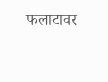फलाटावर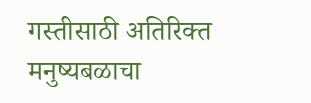गस्तीसाठी अतिरिक्त मनुष्यबळाचा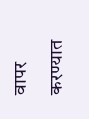वापर करण्यात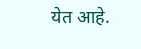येत आहे.